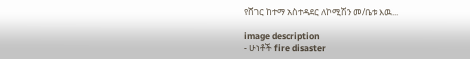የሸገር ከተማ አስተዳደር ለኮሚሽን መ/ቤቱ እዉ...

image description
- ሁነቶች fire disaster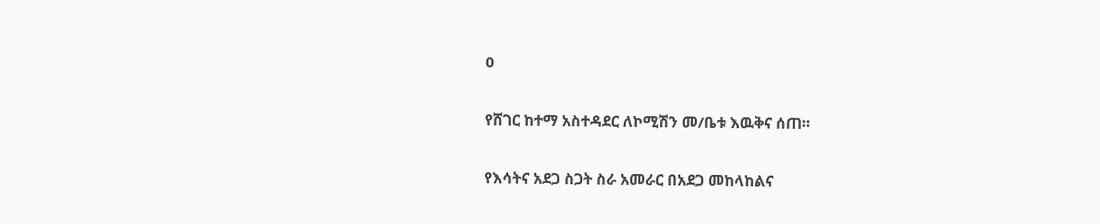0

የሸገር ከተማ አስተዳደር ለኮሚሽን መ/ቤቱ እዉቅና ሰጠ።

የእሳትና አደጋ ስጋት ስራ አመራር በአደጋ መከላከልና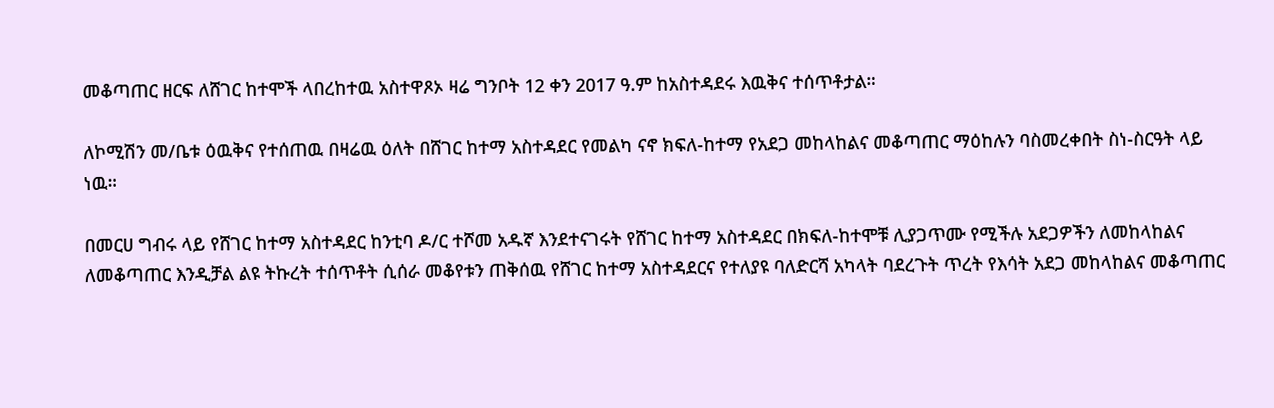መቆጣጠር ዘርፍ ለሸገር ከተሞች ላበረከተዉ አስተዋጾኦ ዛሬ ግንቦት 12 ቀን 2017 ዓ.ም ከአስተዳደሩ እዉቅና ተሰጥቶታል።

ለኮሚሽን መ/ቤቱ ዕዉቅና የተሰጠዉ በዛሬዉ ዕለት በሸገር ከተማ አስተዳደር የመልካ ናኖ ክፍለ-ከተማ የአደጋ መከላከልና መቆጣጠር ማዕከሉን ባስመረቀበት ስነ-ስርዓት ላይ ነዉ።

በመርሀ ግብሩ ላይ የሸገር ከተማ አስተዳደር ከንቲባ ዶ/ር ተሾመ አዱኛ እንደተናገሩት የሸገር ከተማ አስተዳደር በክፍለ-ከተሞቹ ሊያጋጥሙ የሚችሉ አደጋዎችን ለመከላከልና ለመቆጣጠር እንዲቻል ልዩ ትኩረት ተሰጥቶት ሲሰራ መቆየቱን ጠቅሰዉ የሸገር ከተማ አስተዳደርና የተለያዩ ባለድርሻ አካላት ባደረጉት ጥረት የእሳት አደጋ መከላከልና መቆጣጠር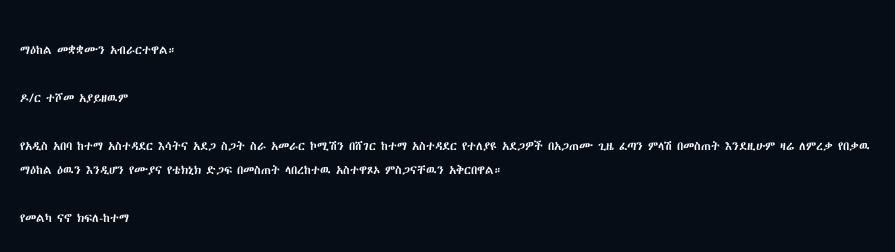ማዕከል መቋቋሙን አብራርተዋል።

ዶ/ር ተሾመ አያይዘዉም

የአዲስ አበባ ከተማ አስተዳደር እሳትና አደጋ ስጋት ስራ አመራር ኮሚሽን በሸገር ከተማ አስተዳደር የተለያዩ አደጋዎች በአጋጠሙ ጊዜ ፈጣን ምላሽ በመስጠት እንደዚሁም ዛሬ ለምረቃ የበቃዉ ማዕከል ዕዉን እንዲሆን የሙያና የቴክኒክ ድጋፍ በመስጠት ላበረከተዉ አስተዋጾኦ ምስጋናቸዉን አቅርበዋል።

የመልካ ናኖ ክፍለ-ከተማ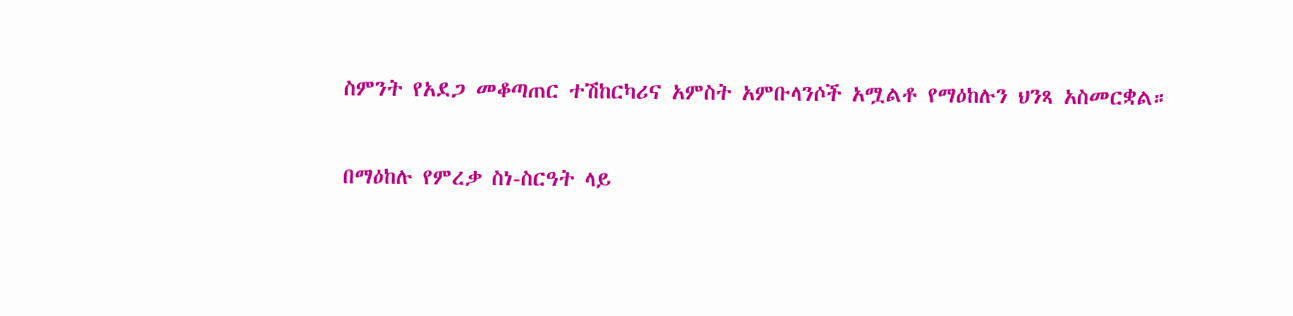ስምንት የአደጋ መቆጣጠር ተሽከርካሪና አምስት አምቡላንሶች አሟልቶ የማዕከሉን ህንጻ አስመርቋል።

በማዕከሉ የምረቃ ስነ-ስርዓት ላይ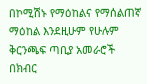በኮሚሽኑ የማዕከልና የማሰልጠኛ ማዕከል እንደዚሁም የሁሉም ቅርንጫፍ ጣቢያ አመራሮች በክብር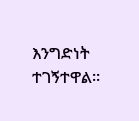እንግድነት ተገኝተዋል።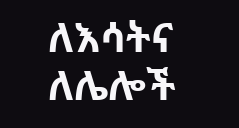ለእሳትና ለሌሎች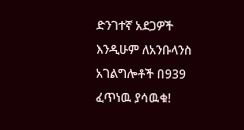ድንገተኛ አደጋዎች እንዲሁም ለአንቡላንስ አገልግሎቶች በ939 ፈጥነዉ ያሳዉቁ!